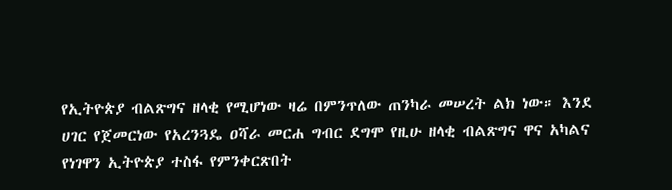የኢትዮጵያ ብልጽግና ዘላቂ የሚሆነው ዛሬ በምንጥለው ጠንካራ መሠረት ልክ ነው። እንደ ሀገር የጀመርነው የአረንጓዴ ዐሻራ መርሐ ግብር ደግሞ የዚሁ ዘላቂ ብልጽግና ዋና አካልና የነገዋን ኢትዮጵያ ተስፋ የምንቀርጽበት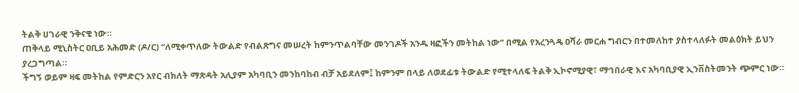ትልቅ ሀገራዊ ንቅናቄ ነው።
ጠቅላይ ሚኒስትር ዐቢይ አሕመድ (ዶ/ር) “ለሚቀጥለው ትውልድ የብልጽግና መሠረት ከምንጥልባቸው መንገዶች አንዱ ዛፎችን መትከል ነው” በሚል የአረንጓዴ ዐሻራ መርሐ ግብርን በተመለከተ ያስተላለፉት መልዕክት ይህን ያረጋግጣል።
ችግኝ ወይም ዛፍ መትከል የምድርን አየር ብክለት ማጽዳት አሊያም አካባቢን መንከባከብ ብቻ አይደለም፤ ከምንም በላይ ለወደፊቱ ትውልድ የሚተላለፍ ትልቅ ኢኮኖሚያዊ፣ ማኅበራዊ እና አካባቢያዊ ኢንቨስትመንት ጭምር ነው።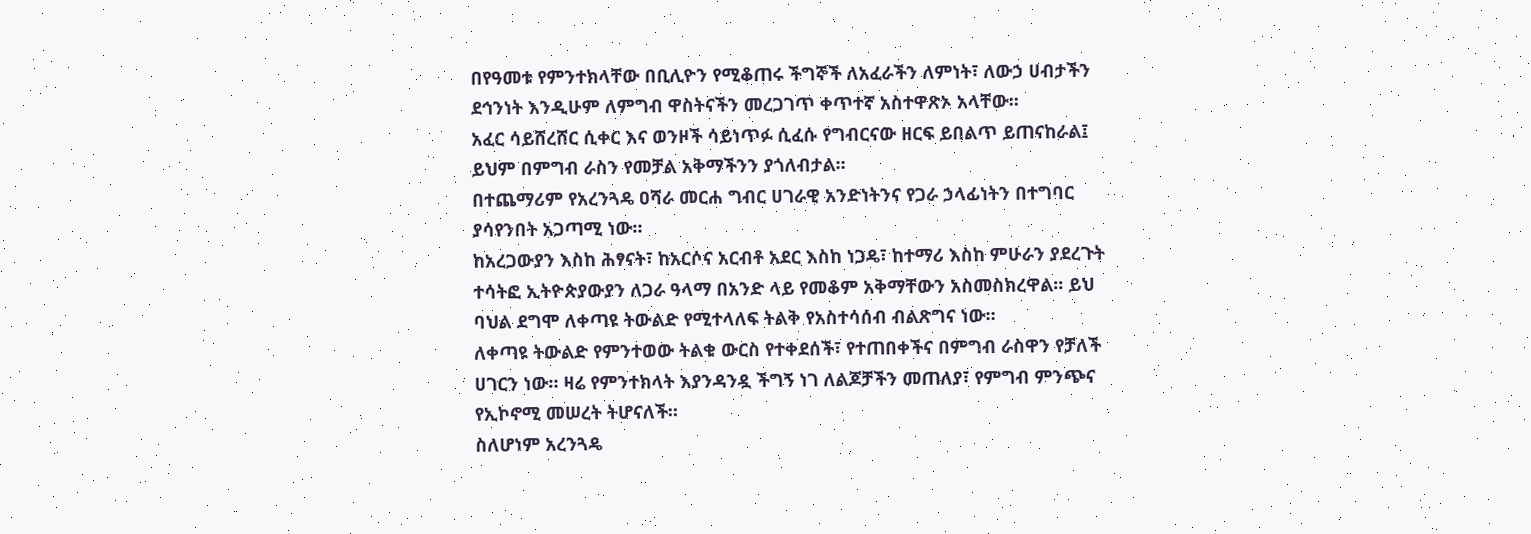በየዓመቱ የምንተክላቸው በቢሊዮን የሚቆጠሩ ችግኞች ለአፈራችን ለምነት፣ ለውኃ ሀብታችን ደኅንነት እንዲሁም ለምግብ ዋስትናችን መረጋገጥ ቀጥተኛ አስተዋጽኦ አላቸው።
አፈር ሳይሸረሸር ሲቀር እና ወንዞች ሳይነጥፉ ሲፈሱ የግብርናው ዘርፍ ይበልጥ ይጠናከራል፤ ይህም በምግብ ራስን የመቻል አቅማችንን ያጎለብታል።
በተጨማሪም የአረንጓዴ ዐሻራ መርሐ ግብር ሀገራዊ አንድነትንና የጋራ ኃላፊነትን በተግባር ያሳየንበት አጋጣሚ ነው።
ከአረጋውያን እስከ ሕፃናት፣ ከአርሶና አርብቶ አደር እስከ ነጋዴ፣ ከተማሪ እስከ ምሁራን ያደረጉት ተሳትፎ ኢትዮጵያውያን ለጋራ ዓላማ በአንድ ላይ የመቆም አቅማቸውን አስመስክረዋል። ይህ ባህል ደግሞ ለቀጣዩ ትውልድ የሚተላለፍ ትልቅ የአስተሳሰብ ብልጽግና ነው።
ለቀጣዩ ትውልድ የምንተወው ትልቁ ውርስ የተቀደሰች፣ የተጠበቀችና በምግብ ራስዋን የቻለች ሀገርን ነው። ዛሬ የምንተክላት እያንዳንዷ ችግኝ ነገ ለልጆቻችን መጠለያ፣ የምግብ ምንጭና የኢኮኖሚ መሠረት ትሆናለች።
ስለሆነም አረንጓዴ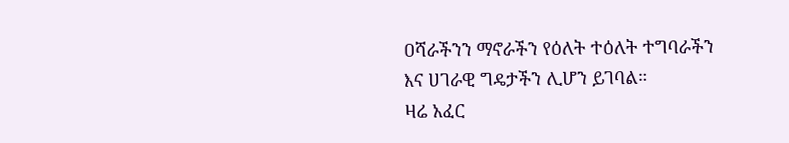ዐሻራችንን ማኖራችን የዕለት ተዕለት ተግባራችን እና ሀገራዊ ግዴታችን ሊሆን ይገባል።
ዛሬ አፈር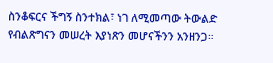ስንቆፍርና ችግኝ ስንተክል፣ ነገ ለሚመጣው ትውልድ የብልጽግናን መሠረት እያነጽን መሆናችንን አንዘንጋ።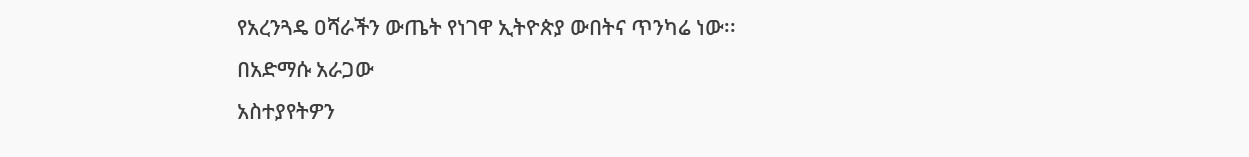የአረንጓዴ ዐሻራችን ውጤት የነገዋ ኢትዮጵያ ውበትና ጥንካሬ ነው፡፡
በአድማሱ አራጋው
አስተያየትዎን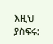እዚህ ያስፍሩ: